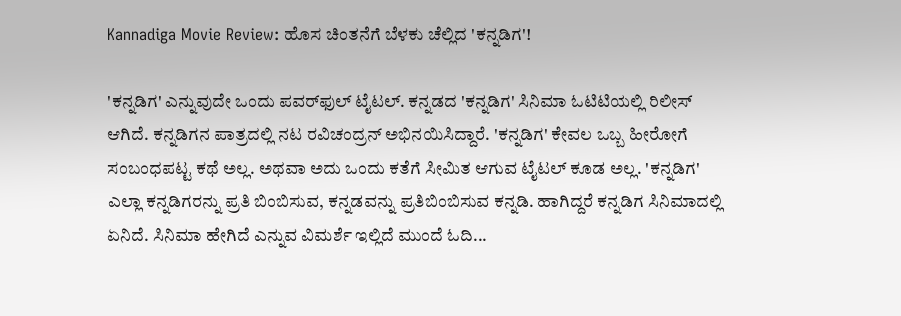Kannadiga Movie Review: ಹೊಸ ಚಿಂತನೆಗೆ ಬೆಳಕು ಚೆಲ್ಲಿದ 'ಕನ್ನಡಿಗ'!

'ಕನ್ನಡಿಗ' ಎನ್ನುವುದೇ ಒಂದು ಪವರ್‌ಫುಲ್‌ ಟೈಟಲ್‌. ಕನ್ನಡದ 'ಕನ್ನಡಿಗ' ಸಿನಿಮಾ ಓಟಿಟಿಯಲ್ಲಿ ರಿಲೀಸ್‌ ಆಗಿದೆ. ಕನ್ನಡಿಗನ ಪಾತ್ರದಲ್ಲಿ ನಟ ರವಿಚಂದ್ರನ್ ಅಭಿನಯಿಸಿದ್ದಾರೆ. 'ಕನ್ನಡಿಗ' ಕೇವಲ ಒಬ್ಬ ಹೀರೋಗೆ ಸಂಬಂಧಪಟ್ಟ ಕಥೆ ಅಲ್ಲ. ಅಥವಾ ಅದು ಒಂದು ಕತೆಗೆ ಸೀಮಿತ ಆಗುವ ಟೈಟಲ್‌ ಕೂಡ ಅಲ್ಲ. 'ಕನ್ನಡಿಗ' ಎಲ್ಲಾ ಕನ್ನಡಿಗರನ್ನು ಪ್ರತಿ ಬಿಂಬಿಸುವ, ಕನ್ನಡವನ್ನು ಪ್ರತಿಬಿಂಬಿಸುವ ಕನ್ನಡಿ. ಹಾಗಿದ್ದರೆ ಕನ್ನಡಿಗ ಸಿನಿಮಾದಲ್ಲಿ ಏನಿದೆ. ಸಿನಿಮಾ ಹೇಗಿದೆ ಎನ್ನುವ ವಿಮರ್ಶೆ ಇಲ್ಲಿದೆ ಮುಂದೆ ಓದಿ...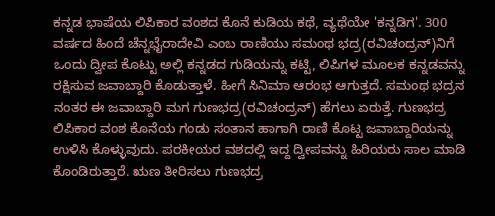ಕನ್ನಡ ಭಾಷೆಯ ಲಿಪಿಕಾರ ವಂಶದ ಕೊನೆ ಕುಡಿಯ ಕಥೆ, ವ್ಯಥೆಯೇ 'ಕನ್ನಡಿಗ'. 300 ವರ್ಷದ ಹಿಂದೆ ಚೆನ್ನಭೈರಾದೇವಿ ಎಂಬ ರಾಣಿಯು ಸಮಂಥ ಭದ್ರ(ರವಿಚಂದ್ರನ್)ನಿಗೆ ಒಂದು ದ್ವೀಪ ಕೊಟ್ಟು ಅಲ್ಲಿ ಕನ್ನಡದ ಗುಡಿಯನ್ನು ಕಟ್ಟಿ, ಲಿಪಿಗಳ ಮೂಲಕ ಕನ್ನಡವನ್ನು ರಕ್ಷಿಸುವ ಜವಾಬ್ದಾರಿ ಕೊಡುತ್ತಾಳೆ. ಹೀಗೆ ಸಿನಿಮಾ ಆರಂಭ ಆಗುತ್ತದೆ. ಸಮಂಥ ಭದ್ರನ ನಂತರ ಈ ಜವಾಬ್ದಾರಿ ಮಗ ಗುಣಭದ್ರ(ರವಿಚಂದ್ರನ್) ಹೆಗಲು ಏರುತ್ತೆ. ಗುಣಭದ್ರ ಲಿಪಿಕಾರ ವಂಶ ಕೊನೆಯ ಗಂಡು ಸಂತಾನ ಹಾಗಾಗಿ ರಾಣಿ ಕೊಟ್ಟ ಜವಾಬ್ದಾರಿಯನ್ನು ಉಳಿಸಿ ಕೊಳ್ಳುವುದು. ಪರಕೀಯರ ವಶದಲ್ಲಿ ಇದ್ದ ದ್ವೀಪವನ್ನು ಹಿರಿಯರು ಸಾಲ ಮಾಡಿ ಕೊಂಡಿರುತ್ತಾರೆ. ಋಣ ತೀರಿಸಲು ಗುಣಭದ್ರ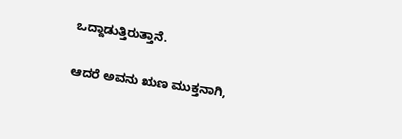ಒದ್ದಾಡುತ್ತಿರುತ್ತಾನೆ.

ಆದರೆ ಅವನು ಋಣ ಮುಕ್ತನಾಗಿ,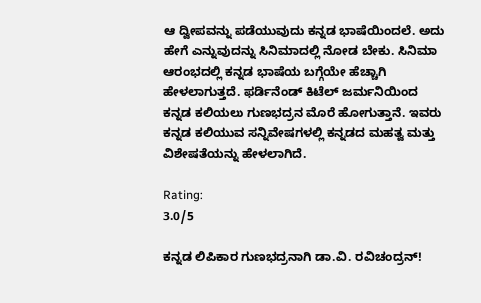ಆ ದ್ವೀಪವನ್ನು ಪಡೆಯುವುದು ಕನ್ನಡ ಭಾಷೆಯಿಂದಲೆ. ಅದು ಹೇಗೆ ಎನ್ನುವುದನ್ನು ಸಿನಿಮಾದಲ್ಲಿ ನೋಡ ಬೇಕು. ಸಿನಿಮಾ ಆರಂಭದಲ್ಲಿ ಕನ್ನಡ ಭಾಷೆಯ ಬಗ್ಗೆಯೇ ಹೆಚ್ಚಾಗಿ ಹೇಳಲಾಗುತ್ತದೆ. ಫರ್ಡಿನೆಂಡ್ ಕಿಟೆಲ್‌ ಜರ್ಮನಿಯಿಂದ ಕನ್ನಡ ಕಲಿಯಲು ಗುಣಭದ್ರನ ಮೊರೆ ಹೋಗುತ್ತಾನೆ. ಇವರು ಕನ್ನಡ ಕಲಿಯುವ ಸನ್ನಿವೇಷಗಳಲ್ಲಿ ಕನ್ನಡದ ಮಹತ್ವ ಮತ್ತು ವಿಶೇಷತೆಯನ್ನು ಹೇಳಲಾಗಿದೆ.

Rating:
3.0/5

ಕನ್ನಡ ಲಿಪಿಕಾರ ಗುಣಭದ್ರನಾಗಿ ಡಾ.ವಿ. ರವಿಚಂದ್ರನ್!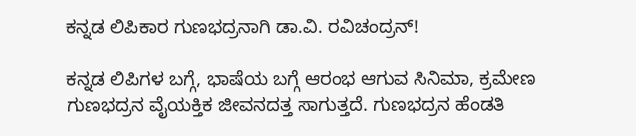ಕನ್ನಡ ಲಿಪಿಕಾರ ಗುಣಭದ್ರನಾಗಿ ಡಾ.ವಿ. ರವಿಚಂದ್ರನ್!

ಕನ್ನಡ ಲಿಪಿಗಳ ಬಗ್ಗೆ, ಭಾಷೆಯ ಬಗ್ಗೆ ಆರಂಭ ಆಗುವ ಸಿನಿಮಾ, ಕ್ರಮೇಣ ಗುಣಭದ್ರನ ವೈಯಕ್ತಿಕ ಜೀವನದತ್ತ ಸಾಗುತ್ತದೆ. ಗುಣಭದ್ರನ ಹೆಂಡತಿ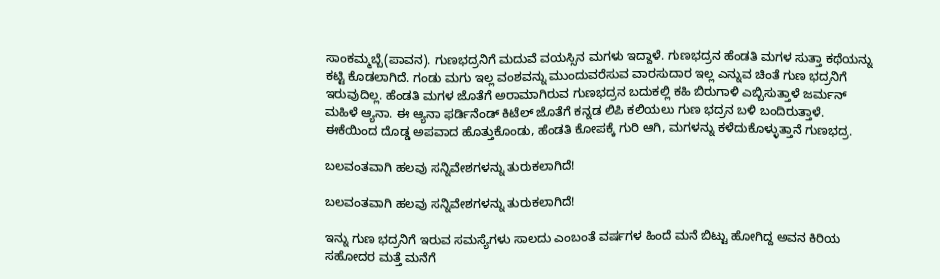ಸಾಂಕಮ್ಮಬ್ಬೆ(ಪಾವನ). ಗುಣಭದ್ರನಿಗೆ ಮದುವೆ ವಯಸ್ಸಿನ ಮಗಳು ಇದ್ದಾಳೆ. ಗುಣಭದ್ರನ ಹೆಂಡತಿ ಮಗಳ ಸುತ್ತಾ ಕಥೆಯನ್ನು ಕಟ್ಟಿ ಕೊಡಲಾಗಿದೆ. ಗಂಡು ಮಗು ಇಲ್ಲ ವಂಶವನ್ನು ಮುಂದುವರೆಸುವ ವಾರಸುದಾರ ಇಲ್ಲ ಎನ್ನುವ ಚಿಂತೆ ಗುಣ ಭದ್ರನಿಗೆ ಇರುವುದಿಲ್ಲ. ಹೆಂಡತಿ ಮಗಳ ಜೊತೆಗೆ ಅರಾಮಾಗಿರುವ ಗುಣಭದ್ರನ ಬದುಕಲ್ಲಿ ಕಹಿ ಬಿರುಗಾಳಿ ಎಬ್ಬಿಸುತ್ತಾಳೆ ಜರ್ಮನ್ ಮಹಿಳೆ ಆ್ಯನಾ. ಈ ಆ್ಯನಾ ಫರ್ಡಿನೆಂಡ್‌ ಕಿಟೆಲ್‌ ಜೊತೆಗೆ ಕನ್ನಡ ಲಿಪಿ ಕಲಿಯಲು ಗುಣ ಭದ್ರನ ಬಳಿ ಬಂದಿರುತ್ತಾಳೆ. ಈಕೆಯಿಂದ ದೊಡ್ಡ ಅಪವಾದ ಹೊತ್ತುಕೊಂಡು, ಹೆಂಡತಿ ಕೋಪಕ್ಕೆ ಗುರಿ ಆಗಿ, ಮಗಳನ್ನು ಕಳೆದುಕೊಳ್ಳುತ್ತಾನೆ ಗುಣಭದ್ರ.

ಬಲವಂತವಾಗಿ ಹಲವು ಸನ್ನಿವೇಶಗಳನ್ನು ತುರುಕಲಾಗಿದೆ!

ಬಲವಂತವಾಗಿ ಹಲವು ಸನ್ನಿವೇಶಗಳನ್ನು ತುರುಕಲಾಗಿದೆ!

ಇನ್ನು ಗುಣ ಭದ್ರನಿಗೆ ಇರುವ ಸಮಸ್ಯೆಗಳು ಸಾಲದು ಎಂಬಂತೆ ವರ್ಷಗಳ ಹಿಂದೆ ಮನೆ ಬಿಟ್ಟು ಹೋಗಿದ್ದ ಅವನ ಕಿರಿಯ ಸಹೋದರ ಮತ್ತೆ ಮನೆಗೆ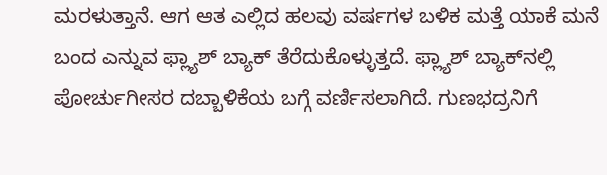ಮರಳುತ್ತಾನೆ. ಆಗ ಆತ ಎಲ್ಲಿದ ಹಲವು ವರ್ಷಗಳ ಬಳಿಕ ಮತ್ತೆ ಯಾಕೆ ಮನೆ ಬಂದ ಎನ್ನುವ ಫ್ಲ್ಯಾಶ್‌ ಬ್ಯಾಕ್‌ ತೆರೆದುಕೊಳ್ಳುತ್ತದೆ. ಫ್ಲ್ಯಾಶ್‌ ಬ್ಯಾಕ್‌ನಲ್ಲಿ ಪೋರ್ಚುಗೀಸರ ದಬ್ಬಾಳಿಕೆಯ ಬಗ್ಗೆ ವರ್ಣಿಸಲಾಗಿದೆ. ಗುಣಭದ್ರನಿಗೆ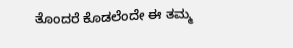ತೊಂದರೆ ಕೊಡಲೆಂದೇ ಈ ತಮ್ಮ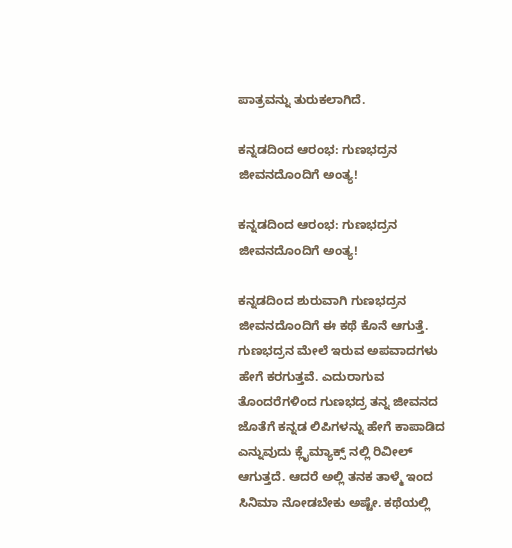ಪಾತ್ರವನ್ನು ತುರುಕಲಾಗಿದೆ.

ಕನ್ನಡದಿಂದ ಆರಂಭ: ಗುಣಭದ್ರನ ಜೀವನದೊಂದಿಗೆ ಅಂತ್ಯ!

ಕನ್ನಡದಿಂದ ಆರಂಭ: ಗುಣಭದ್ರನ ಜೀವನದೊಂದಿಗೆ ಅಂತ್ಯ!

ಕನ್ನಡದಿಂದ ಶುರುವಾಗಿ ಗುಣಭದ್ರನ ಜೀವನದೊಂದಿಗೆ ಈ ಕಥೆ ಕೊನೆ ಆಗುತ್ತೆ. ಗುಣಭದ್ರನ ಮೇಲೆ ಇರುವ ಅಪವಾದಗಳು ಹೇಗೆ ಕರಗುತ್ತವೆ. ಎದುರಾಗುವ ತೊಂದರೆಗಳಿಂದ ಗುಣಭದ್ರ ತನ್ನ ಜೀವನದ ಜೊತೆಗೆ ಕನ್ನಡ ಲಿಪಿಗಳನ್ನು ಹೇಗೆ ಕಾಪಾಡಿದ ಎನ್ನುವುದು ಕ್ಲೈಮ್ಯಾಕ್ಸ್ ನಲ್ಲಿ ರಿವೀಲ್‌ ಆಗುತ್ತದೆ. ಆದರೆ ಅಲ್ಲಿ ತನಕ ತಾಳ್ಮೆ ಇಂದ ಸಿನಿಮಾ ನೋಡಬೇಕು ಅಷ್ಟೇ. ಕಥೆಯಲ್ಲಿ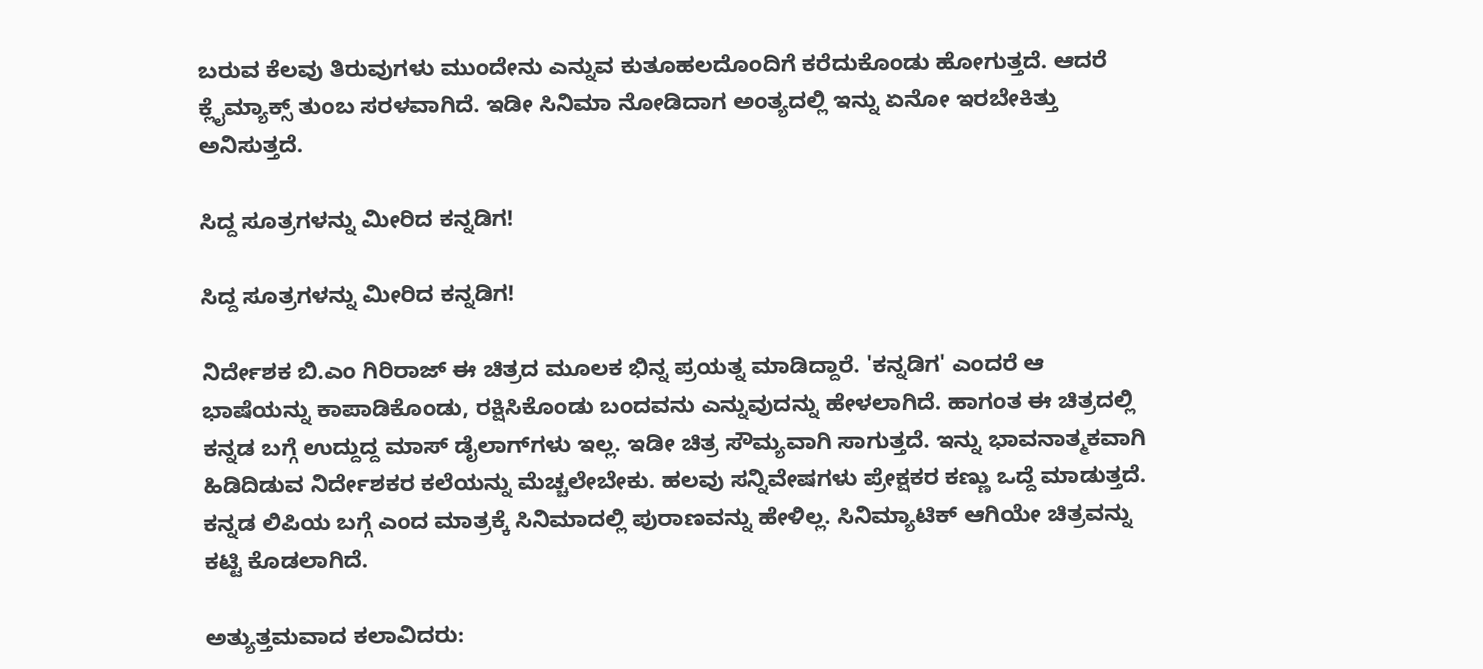ಬರುವ ಕೆಲವು ತಿರುವುಗಳು ಮುಂದೇನು ಎನ್ನುವ ಕುತೂಹಲದೊಂದಿಗೆ ಕರೆದುಕೊಂಡು ಹೋಗುತ್ತದೆ. ಆದರೆ ಕ್ಲೈಮ್ಯಾಕ್ಸ್ ತುಂಬ ಸರಳವಾಗಿದೆ. ಇಡೀ ಸಿನಿಮಾ ನೋಡಿದಾಗ ಅಂತ್ಯದಲ್ಲಿ ಇನ್ನು ಏನೋ ಇರಬೇಕಿತ್ತು ಅನಿಸುತ್ತದೆ.

ಸಿದ್ದ ಸೂತ್ರಗಳನ್ನು ಮೀರಿದ ಕನ್ನಡಿಗ!

ಸಿದ್ದ ಸೂತ್ರಗಳನ್ನು ಮೀರಿದ ಕನ್ನಡಿಗ!

ನಿರ್ದೇಶಕ ಬಿ.ಎಂ ಗಿರಿರಾಜ್‌ ಈ ಚಿತ್ರದ ಮೂಲಕ ಭಿನ್ನ ಪ್ರಯತ್ನ ಮಾಡಿದ್ದಾರೆ. 'ಕನ್ನಡಿಗ' ಎಂದರೆ ಆ ಭಾಷೆಯನ್ನು ಕಾಪಾಡಿಕೊಂಡು, ರಕ್ಷಿಸಿಕೊಂಡು ಬಂದವನು ಎನ್ನುವುದನ್ನು ಹೇಳಲಾಗಿದೆ. ಹಾಗಂತ ಈ ಚಿತ್ರದಲ್ಲಿ ಕನ್ನಡ ಬಗ್ಗೆ ಉದ್ದುದ್ದ ಮಾಸ್ ಡೈಲಾಗ್‌ಗಳು ಇಲ್ಲ. ಇಡೀ ಚಿತ್ರ ಸೌಮ್ಯವಾಗಿ ಸಾಗುತ್ತದೆ. ಇನ್ನು ಭಾವನಾತ್ಮಕವಾಗಿ ಹಿಡಿದಿಡುವ ನಿರ್ದೇಶಕರ ಕಲೆಯನ್ನು ಮೆಚ್ಚಲೇಬೇಕು. ಹಲವು ಸನ್ನಿವೇಷಗಳು ಪ್ರೇಕ್ಷಕರ ಕಣ್ಣು ಒದ್ದೆ ಮಾಡುತ್ತದೆ. ಕನ್ನಡ ಲಿಪಿಯ ಬಗ್ಗೆ ಎಂದ ಮಾತ್ರಕ್ಕೆ ಸಿನಿಮಾದಲ್ಲಿ ಪುರಾಣವನ್ನು ಹೇಳಿಲ್ಲ. ಸಿನಿಮ್ಯಾಟಿಕ್‌ ಆಗಿಯೇ ಚಿತ್ರವನ್ನು ಕಟ್ಟಿ ಕೊಡಲಾಗಿದೆ.

ಅತ್ಯುತ್ತಮವಾದ ಕಲಾವಿದರು: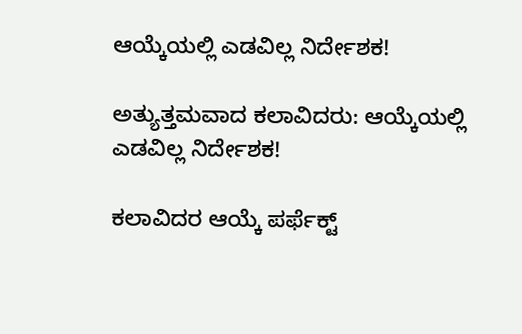ಆಯ್ಕೆಯಲ್ಲಿ ಎಡವಿಲ್ಲ ನಿರ್ದೇಶಕ!

ಅತ್ಯುತ್ತಮವಾದ ಕಲಾವಿದರು: ಆಯ್ಕೆಯಲ್ಲಿ ಎಡವಿಲ್ಲ ನಿರ್ದೇಶಕ!

ಕಲಾವಿದರ ಆಯ್ಕೆ ಪರ್ಫೆಕ್ಟ್‌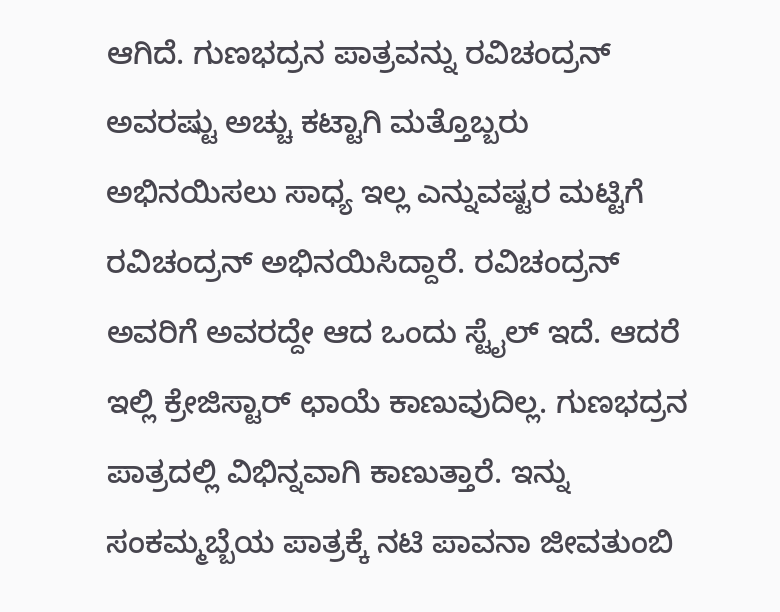ಆಗಿದೆ. ಗುಣಭದ್ರನ ಪಾತ್ರವನ್ನು ರವಿಚಂದ್ರನ್ ಅವರಷ್ಟು ಅಚ್ಚು ಕಟ್ಟಾಗಿ ಮತ್ತೊಬ್ಬರು ಅಭಿನಯಿಸಲು ಸಾಧ್ಯ ಇಲ್ಲ ಎನ್ನುವಷ್ಟರ ಮಟ್ಟಿಗೆ ರವಿಚಂದ್ರನ್‌ ಅಭಿನಯಿಸಿದ್ದಾರೆ. ರವಿಚಂದ್ರನ್‌ ಅವರಿಗೆ ಅವರದ್ದೇ ಆದ ಒಂದು ಸ್ಟೈಲ್‌ ಇದೆ. ಆದರೆ ಇಲ್ಲಿ ಕ್ರೇಜಿಸ್ಟಾರ್ ಛಾಯೆ ಕಾಣುವುದಿಲ್ಲ. ಗುಣಭದ್ರನ ಪಾತ್ರದಲ್ಲಿ ವಿಭಿನ್ನವಾಗಿ ಕಾಣುತ್ತಾರೆ. ಇನ್ನು ಸಂಕಮ್ಮಬ್ಬೆಯ ಪಾತ್ರಕ್ಕೆ ನಟಿ ಪಾವನಾ ಜೀವತುಂಬಿ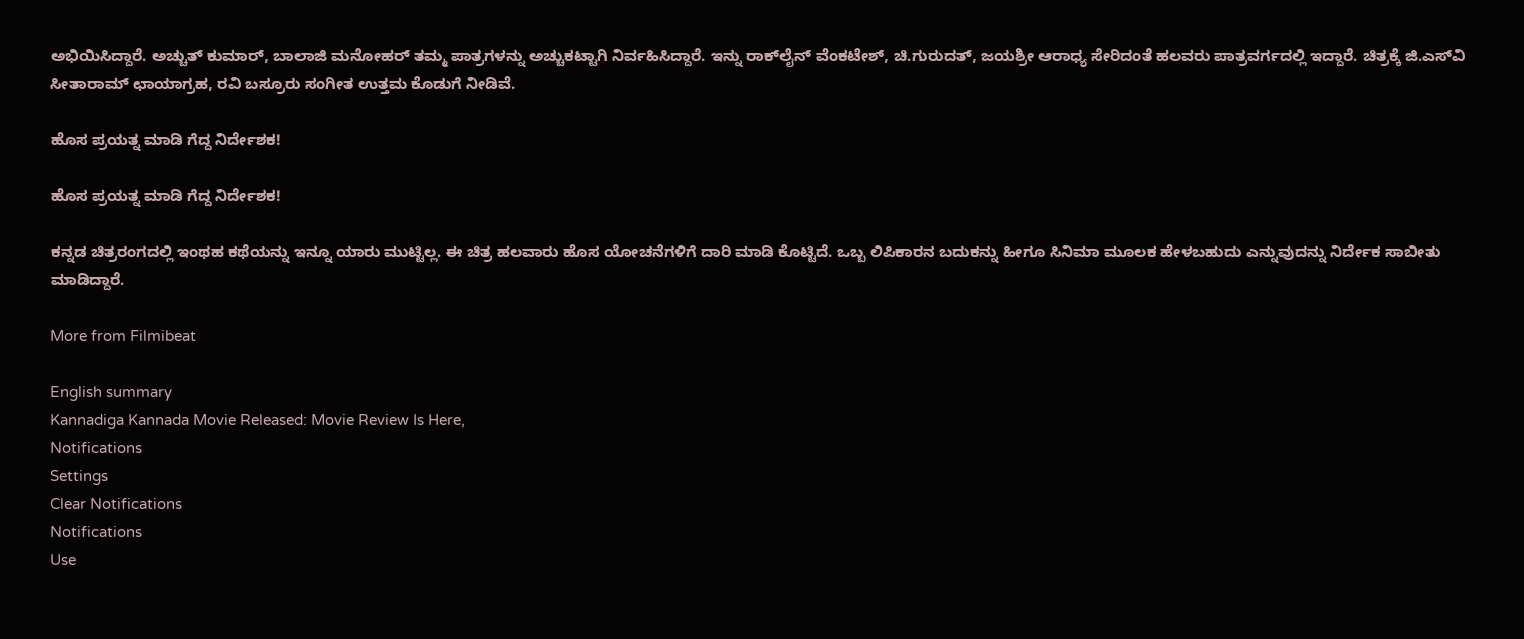ಅಭಿಯಿಸಿದ್ದಾರೆ. ಅಚ್ಚುತ್‌ ಕುಮಾರ್, ಬಾಲಾಜಿ ಮನೋಹರ್ ತಮ್ಮ ಪಾತ್ರಗಳನ್ನು ಅಚ್ಚುಕಟ್ಟಾಗಿ ನಿರ್ವಹಿಸಿದ್ದಾರೆ. ಇನ್ನು ರಾಕ್‌ಲೈನ್‌ ವೆಂಕಟೇಶ್, ಚಿ.ಗುರುದತ್, ಜಯಶ್ರೀ ಆರಾಧ್ಯ ಸೇರಿದಂತೆ ಹಲವರು ಪಾತ್ರವರ್ಗದಲ್ಲಿ ಇದ್ದಾರೆ. ಚಿತ್ರಕ್ಕೆ ಜಿ.ಎಸ್‌ವಿ ಸೀತಾರಾಮ್‌ ಛಾಯಾಗ್ರಹ, ರವಿ ಬಸ್ರೂರು ಸಂಗೀತ ಉತ್ತಮ ಕೊಡುಗೆ ನೀಡಿವೆ.

ಹೊಸ ಪ್ರಯತ್ನ ಮಾಡಿ ಗೆದ್ದ ನಿರ್ದೇಶಕ!

ಹೊಸ ಪ್ರಯತ್ನ ಮಾಡಿ ಗೆದ್ದ ನಿರ್ದೇಶಕ!

ಕನ್ನಡ ಚಿತ್ರರಂಗದಲ್ಲಿ ಇಂಥಹ ಕಥೆಯನ್ನು ಇನ್ನೂ ಯಾರು ಮುಟ್ಟಿಲ್ಲ. ಈ ಚಿತ್ರ ಹಲವಾರು ಹೊಸ ಯೋಚನೆಗಳಿಗೆ ದಾರಿ ಮಾಡಿ ಕೊಟ್ಟಿದೆ. ಒಬ್ಬ ಲಿಪಿಕಾರನ ಬದುಕನ್ನು ಹೀಗೂ ಸಿನಿಮಾ ಮೂಲಕ ಹೇಳಬಹುದು ಎನ್ನುವುದನ್ನು ನಿರ್ದೇಕ ಸಾಬೀತು ಮಾಡಿದ್ದಾರೆ.

More from Filmibeat

English summary
Kannadiga Kannada Movie Released: Movie Review Is Here,
Notifications
Settings
Clear Notifications
Notifications
Use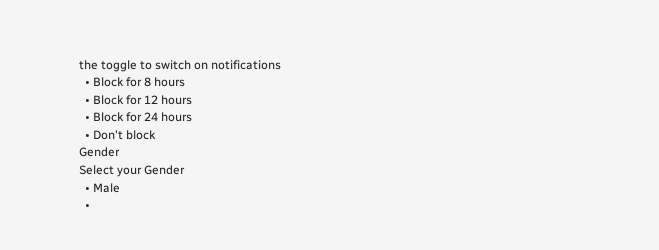the toggle to switch on notifications
  • Block for 8 hours
  • Block for 12 hours
  • Block for 24 hours
  • Don't block
Gender
Select your Gender
  • Male
  •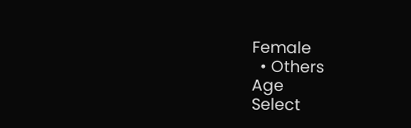Female
  • Others
Age
Select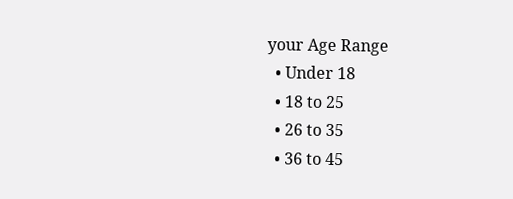your Age Range
  • Under 18
  • 18 to 25
  • 26 to 35
  • 36 to 45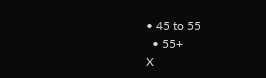• 45 to 55
  • 55+
X